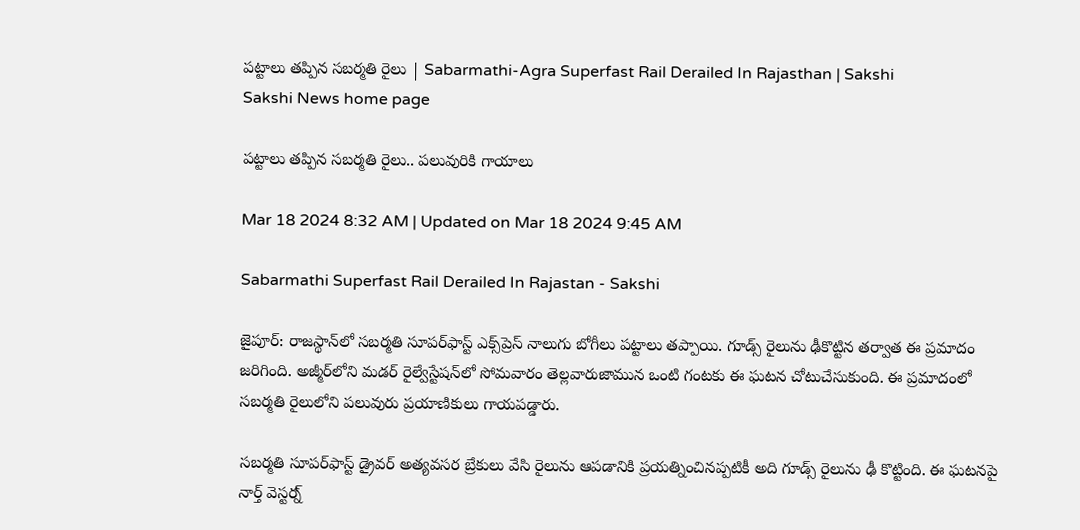పట్టాలు తప్పిన సబర్మతి రైలు | Sabarmathi-Agra Superfast Rail Derailed In Rajasthan | Sakshi
Sakshi News home page

పట్టాలు తప్పిన సబర్మతి రైలు.. పలువురికి గాయాలు

Mar 18 2024 8:32 AM | Updated on Mar 18 2024 9:45 AM

Sabarmathi Superfast Rail Derailed In Rajastan - Sakshi

జైపూర్‌: రాజస్థాన్‌లో సబర్మతి సూపర్‌ఫాస్ట్‌ ఎక్స్‌ప్రెస్‌ నాలుగు బోగీలు పట్టాలు తప్పాయి. గూడ్స్‌ రైలును ఢీకొట్టిన తర్వాత ఈ ప్రమాదం జరిగింది. అజ్మీర్‌లోని మడర్‌ రైల్వేస్టేషన్‌లో సోమవారం తెల్లవారుజామున ఒంటి గంటకు ఈ ఘటన చోటుచేసుకుంది. ఈ ప్రమాదంలో సబర్మతి రైలులోని పలువురు ప్రయాణికులు గాయపడ్డారు.

సబర్మతి సూపర్‌ఫాస్ట్‌ డ్రైవర్‌ అత్యవసర బ్రేకులు వేసి రైలును ఆపడానికి ప్రయత్నించినప్పటికీ అది గూడ్స్‌ రైలును ఢీ కొట్టింది. ఈ ఘటనపై నార్త్‌ వెస్టర్న్‌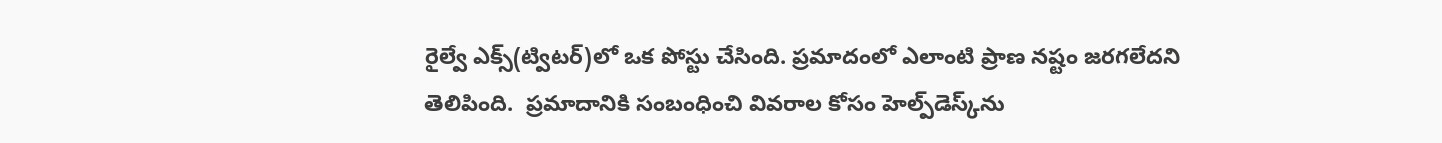రైల్వే ఎక్స్‌(ట్విటర్‌)లో ఒక పోస్టు చేసింది. ప్రమాదంలో ఎలాంటి ప్రాణ నష్టం జరగలేదని తెలిపింది.  ప్రమాదానికి సంబంధించి వివరాల కోసం హెల్ప్‌డెస్క్‌ను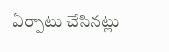ఏర్పాటు చేసినట్లు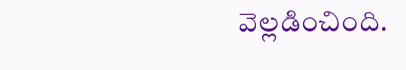వెల్లడించింది.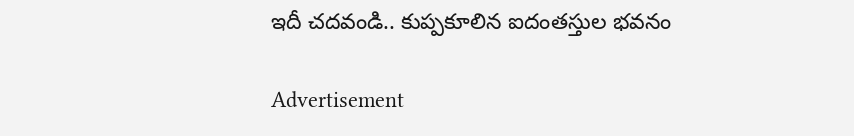ఇదీ చదవండి.. కుప్పకూలిన ఐదంతస్తుల భవనం

Advertisement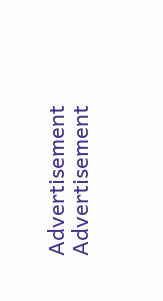Advertisement
Advertisement